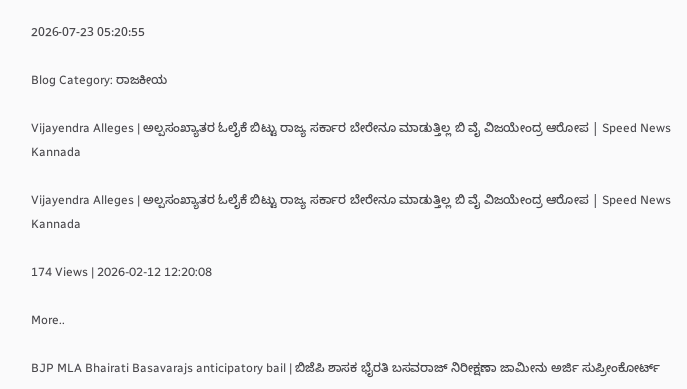2026-07-23 05:20:55

Blog Category: ರಾಜಕೀಯ

Vijayendra Alleges | ಅಲ್ಪಸಂಖ್ಯಾತರ ಓಲೈಕೆ ಬಿಟ್ಟು ರಾಜ್ಯ ಸರ್ಕಾರ ಬೇರೇನೂ ಮಾಡುತ್ತಿಲ್ಲ ಬಿ ವೈ ವಿಜಯೇಂದ್ರ ಆರೋಪ | Speed News Kannada

Vijayendra Alleges | ಅಲ್ಪಸಂಖ್ಯಾತರ ಓಲೈಕೆ ಬಿಟ್ಟು ರಾಜ್ಯ ಸರ್ಕಾರ ಬೇರೇನೂ ಮಾಡುತ್ತಿಲ್ಲ ಬಿ ವೈ ವಿಜಯೇಂದ್ರ ಆರೋಪ | Speed News Kannada

174 Views | 2026-02-12 12:20:08

More..

BJP MLA Bhairati Basavarajs anticipatory bail | ಬಿಜೆಪಿ ಶಾಸಕ ಭೈರತಿ ಬಸವರಾಜ್ ನಿರೀಕ್ಷಣಾ ಜಾಮೀನು ಅರ್ಜಿ ಸುಪ್ರೀಂಕೋರ್ಟ್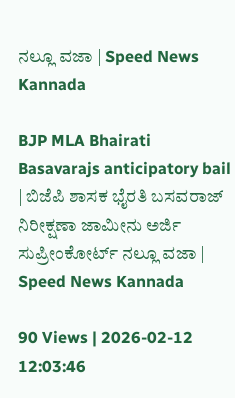ನಲ್ಲೂ ವಜಾ | Speed News Kannada

BJP MLA Bhairati Basavarajs anticipatory bail | ಬಿಜೆಪಿ ಶಾಸಕ ಭೈರತಿ ಬಸವರಾಜ್ ನಿರೀಕ್ಷಣಾ ಜಾಮೀನು ಅರ್ಜಿ ಸುಪ್ರೀಂಕೋರ್ಟ್ ನಲ್ಲೂ ವಜಾ | Speed News Kannada

90 Views | 2026-02-12 12:03:46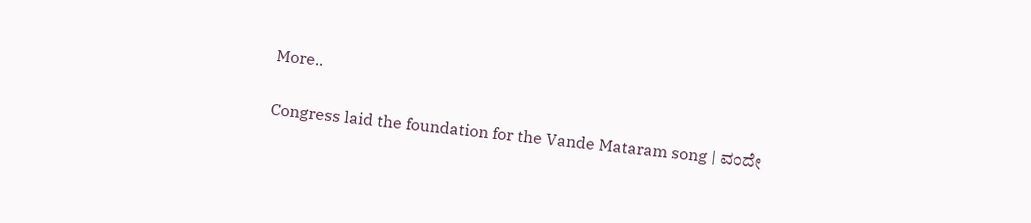More..

Congress laid the foundation for the Vande Mataram song | ವಂದೇ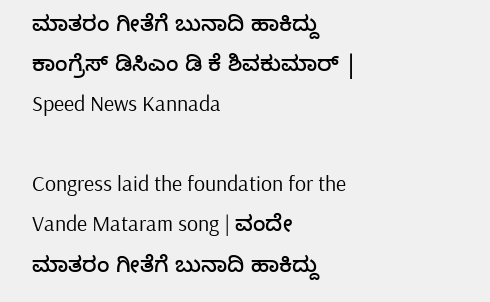ಮಾತರಂ ಗೀತೆಗೆ ಬುನಾದಿ ಹಾಕಿದ್ದು ಕಾಂಗ್ರೆಸ್‌ ಡಿಸಿಎಂ ಡಿ ಕೆ ಶಿವಕುಮಾರ್‌ | Speed News Kannada

Congress laid the foundation for the Vande Mataram song | ವಂದೇ ಮಾತರಂ ಗೀತೆಗೆ ಬುನಾದಿ ಹಾಕಿದ್ದು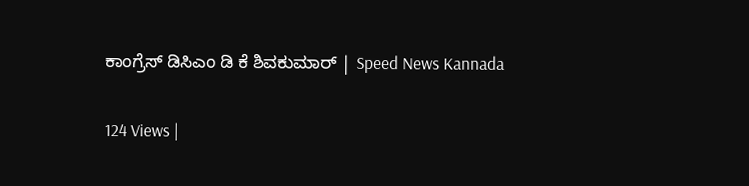ಕಾಂಗ್ರೆಸ್‌ ಡಿಸಿಎಂ ಡಿ ಕೆ ಶಿವಕುಮಾರ್‌ | Speed News Kannada

124 Views |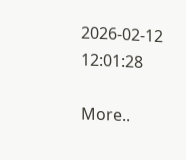2026-02-12 12:01:28

More..